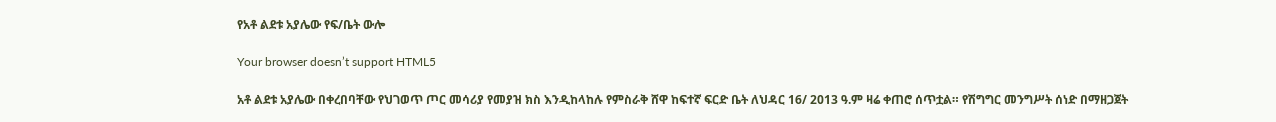የአቶ ልደቱ አያሌው የፍ/ቤት ውሎ

Your browser doesn’t support HTML5

አቶ ልደቱ አያሌው በቀረበባቸው የህገወጥ ጦር መሳሪያ የመያዝ ክስ እንዲከላከሉ የምስራቅ ሸዋ ከፍተኛ ፍርድ ቤት ለህዳር 16/ 2013 ዓ.ም ዛሬ ቀጠሮ ሰጥቷል። የሽግግር መንግሥት ሰነድ በማዘጋጀት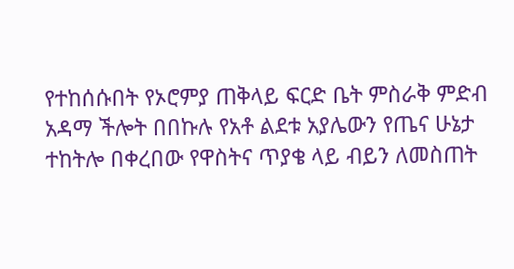የተከሰሱበት የኦሮምያ ጠቅላይ ፍርድ ቤት ምስራቅ ምድብ አዳማ ችሎት በበኩሉ የአቶ ልደቱ አያሌውን የጤና ሁኔታ ተከትሎ በቀረበው የዋስትና ጥያቄ ላይ ብይን ለመስጠት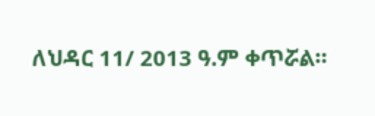ለህዳር 11/ 2013 ዓ.ም ቀጥሯል።